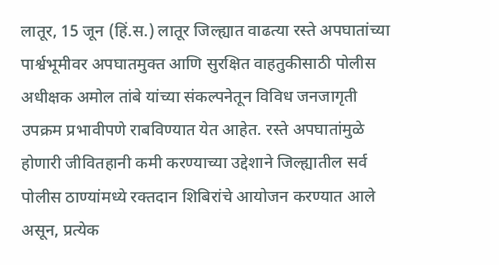लातूर, 15 जून (हिं.स.) लातूर जिल्ह्यात वाढत्या रस्ते अपघातांच्या पार्श्वभूमीवर अपघातमुक्त आणि सुरक्षित वाहतुकीसाठी पोलीस अधीक्षक अमोल तांबे यांच्या संकल्पनेतून विविध जनजागृती उपक्रम प्रभावीपणे राबविण्यात येत आहेत. रस्ते अपघातांमुळे होणारी जीवितहानी कमी करण्याच्या उद्देशाने जिल्ह्यातील सर्व पोलीस ठाण्यांमध्ये रक्तदान शिबिरांचे आयोजन करण्यात आले असून, प्रत्येक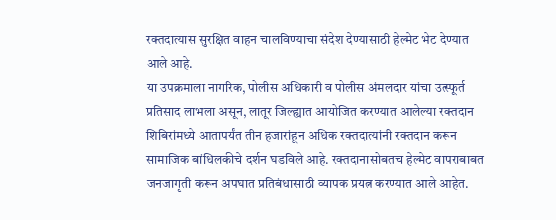रक्तदात्यास सुरक्षित वाहन चालविण्याचा संदेश देण्यासाठी हेल्मेट भेट देण्यात आले आहे.
या उपक्रमाला नागरिक, पोलीस अधिकारी व पोलीस अंमलदार यांचा उत्स्फूर्त प्रतिसाद लाभला असून, लातूर जिल्ह्यात आयोजित करण्यात आलेल्या रक्तदान शिबिरांमध्ये आतापर्यंत तीन हजारांहून अधिक रक्तदात्यांनी रक्तदान करून सामाजिक बांधिलकीचे दर्शन घडविले आहे. रक्तदानासोबतच हेल्मेट वापराबाबत जनजागृती करून अपघात प्रतिबंधासाठी व्यापक प्रयत्न करण्यात आले आहेत.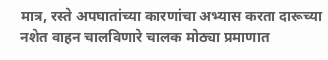मात्र, रस्ते अपघातांच्या कारणांचा अभ्यास करता दारूच्या नशेत वाहन चालविणारे चालक मोठ्या प्रमाणात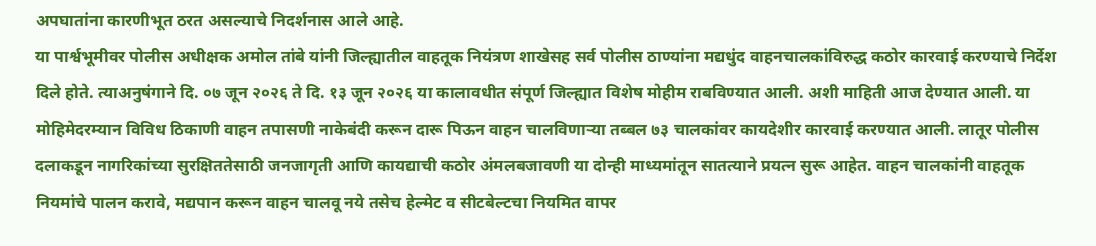अपघातांना कारणीभूत ठरत असल्याचे निदर्शनास आले आहे.
या पार्श्वभूमीवर पोलीस अधीक्षक अमोल तांबे यांनी जिल्ह्यातील वाहतूक नियंत्रण शाखेसह सर्व पोलीस ठाण्यांना मद्यधुंद वाहनचालकांविरुद्ध कठोर कारवाई करण्याचे निर्देश दिले होते. त्याअनुषंगाने दि. ०७ जून २०२६ ते दि. १३ जून २०२६ या कालावधीत संपूर्ण जिल्ह्यात विशेष मोहीम राबविण्यात आली. अशी माहिती आज देण्यात आली. या मोहिमेदरम्यान विविध ठिकाणी वाहन तपासणी नाकेबंदी करून दारू पिऊन वाहन चालविणाऱ्या तब्बल ७३ चालकांवर कायदेशीर कारवाई करण्यात आली. लातूर पोलीस दलाकडून नागरिकांच्या सुरक्षिततेसाठी जनजागृती आणि कायद्याची कठोर अंमलबजावणी या दोन्ही माध्यमांतून सातत्याने प्रयत्न सुरू आहेत. वाहन चालकांनी वाहतूक नियमांचे पालन करावे, मद्यपान करून वाहन चालवू नये तसेच हेल्मेट व सीटबेल्टचा नियमित वापर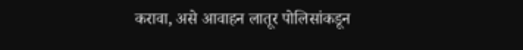करावा, असे आवाहन लातूर पोलिसांकडून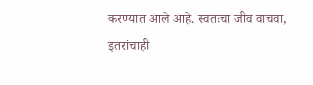करण्यात आले आहे. स्वतःचा जीव वाचवा, इतरांचाही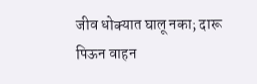जीव धोक्यात घालू नका; दारू पिऊन वाहन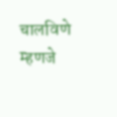चालविणे म्हणजे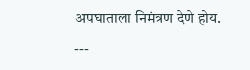अपघाताला निमंत्रण देणे होय.
---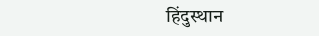हिंदुस्थान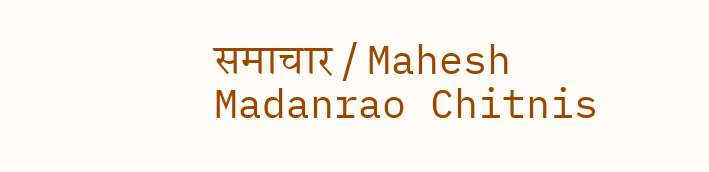समाचार / Mahesh Madanrao Chitnis